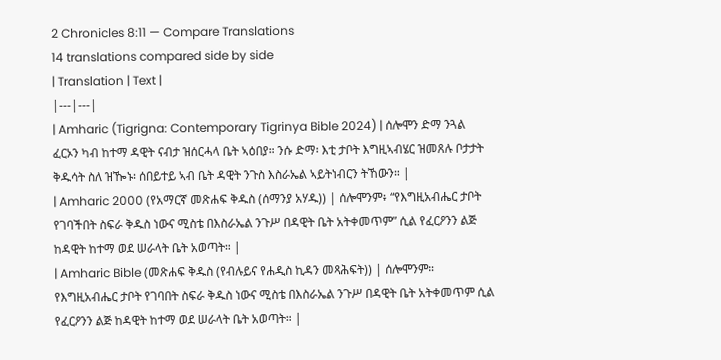2 Chronicles 8:11 — Compare Translations
14 translations compared side by side
| Translation | Text |
|---|---|
| Amharic (Tigrigna: Contemporary Tigrinya Bible 2024) | ሰሎሞን ድማ ንጓል ፈርኦን ካብ ከተማ ዳዊት ናብታ ዝሰርሓላ ቤት ኣዕበያ። ንሱ ድማ፡ እቲ ታቦት እግዚኣብሄር ዝመጸሉ ቦታታት ቅዱሳት ስለ ዝዀኑ፡ ሰበይተይ ኣብ ቤት ዳዊት ንጉስ እስራኤል ኣይትነብርን ትኸውን። |
| Amharic 2000 (የአማርኛ መጽሐፍ ቅዱስ (ሰማንያ አሃዱ)) | ሰሎሞንም፥ “የእግዚአብሔር ታቦት የገባችበት ስፍራ ቅዱስ ነውና ሚስቴ በእስራኤል ንጉሥ በዳዊት ቤት አትቀመጥም” ሲል የፈርዖንን ልጅ ከዳዊት ከተማ ወደ ሠራላት ቤት አወጣት። |
| Amharic Bible (መጽሐፍ ቅዱስ (የብሉይና የሐዲስ ኪዳን መጻሕፍት)) | ሰሎሞንም። የእግዚአብሔር ታቦት የገባበት ስፍራ ቅዱስ ነውና ሚስቴ በእስራኤል ንጉሥ በዳዊት ቤት አትቀመጥም ሲል የፈርዖንን ልጅ ከዳዊት ከተማ ወደ ሠራላት ቤት አወጣት። |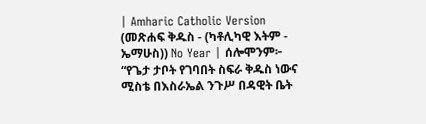| Amharic Catholic Version (መጽሐፍ ቅዱስ - (ካቶሊካዊ እትም - ኤማሁስ)) No Year | ሰሎሞንም፦ “የጌታ ታቦት የገባበት ስፍራ ቅዱስ ነውና ሚስቴ በእስራኤል ንጉሥ በዳዊት ቤት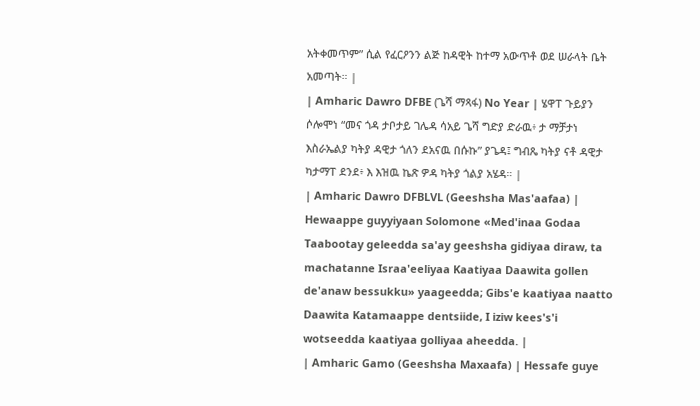አትቀመጥም” ሲል የፈርዖንን ልጅ ከዳዊት ከተማ አውጥቶ ወደ ሠራላት ቤት አመጣት። |
| Amharic Dawro DFBE (ጌሻ ማጻፋ) No Year | ሄዋፐ ጉይያን ሶሎሞነ “መና ጎዳ ታቦታይ ገሌዳ ሳአይ ጌሻ ግድያ ድራዉ፥ ታ ማቻታነ እስራኤልያ ካትያ ዳዊታ ጎለን ደአናዉ በሱኩ” ያጌዳ፤ ግብጼ ካትያ ናቶ ዳዊታ ካታማፐ ደንደ፥ እ እዝዉ ኬጽ ዎዳ ካትያ ጎልያ አሄዳ። |
| Amharic Dawro DFBLVL (Geeshsha Mas'aafaa) | Hewaappe guyyiyaan Solomone «Med'inaa Godaa Taabootay geleedda sa'ay geeshsha gidiyaa diraw, ta machatanne Israa'eeliyaa Kaatiyaa Daawita gollen de'anaw bessukku» yaageedda; Gibs'e kaatiyaa naatto Daawita Katamaappe dentsiide, I iziw kees's'i wotseedda kaatiyaa golliyaa aheedda. |
| Amharic Gamo (Geeshsha Maxaafa) | Hessafe guye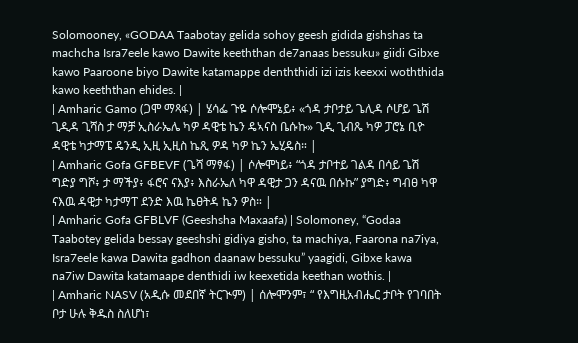Solomooney, «GODAA Taabotay gelida sohoy geesh gidida gishshas ta machcha Isra7eele kawo Dawite keeththan de7anaas bessuku» giidi Gibxe kawo Paaroone biyo Dawite katamappe denththidi izi izis keexxi woththida kawo keeththan ehides. |
| Amharic Gamo (ጋሞ ማጻፋ) | ሄሳፌ ጉዬ ሶሎሞኔይ፥ «ጎዳ ታቦታይ ጌሊዳ ሶሆይ ጌሽ ጊዲዳ ጊሻስ ታ ማቻ ኢስራኤሌ ካዎ ዳዊቴ ኬን ዴኣናስ ቤሱኩ» ጊዲ ጊብጼ ካዎ ፓሮኔ ቢዮ ዳዊቴ ካታማፔ ዴንዲ ኢዚ ኢዚስ ኬጺ ዎዳ ካዎ ኬን ኤሂዴስ። |
| Amharic Gofa GFBEVF (ጌሻ ማፃፋ) | ሶሎሞነይ፥ “ጎዳ ታቦተይ ገልዳ በሳይ ጌሽ ግድያ ግሾ፥ ታ ማችያ፥ ፋሮና ናእያ፥ እስራኤለ ካዋ ዳዊታ ጋን ዳናዉ በሱኩ” ያግድ፥ ግብፀ ካዋ ናእዉ ዳዊታ ካታማፐ ደንድ እዉ ኬፀትዳ ኬን ዎስ። |
| Amharic Gofa GFBLVF (Geeshsha Maxaafa) | Solomoney, “Godaa Taabotey gelida bessay geeshshi gidiya gisho, ta machiya, Faarona na7iya, Isra7eele kawa Dawita gadhon daanaw bessuku” yaagidi, Gibxe kawa na7iw Dawita katamaape denthidi iw keexetida keethan wothis. |
| Amharic NASV (አዲሱ መደበኛ ትርጒም) | ሰሎሞንም፣ “ የእግዚአብሔር ታቦት የገባበት ቦታ ሁሉ ቅዱስ ስለሆነ፣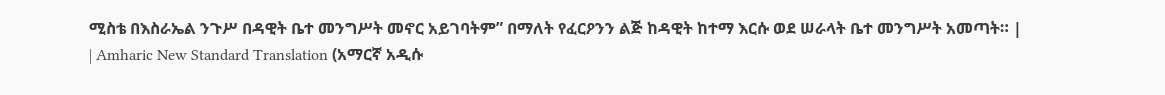ሚስቴ በእስራኤል ንጉሥ በዳዊት ቤተ መንግሥት መኖር አይገባትም” በማለት የፈርዖንን ልጅ ከዳዊት ከተማ እርሱ ወደ ሠራላት ቤተ መንግሥት አመጣት። |
| Amharic New Standard Translation (አማርኛ አዲሱ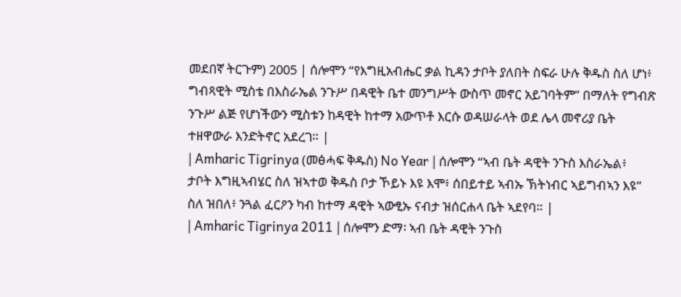መደበኛ ትርጉም) 2005 | ሰሎሞን “የእግዚአብሔር ቃል ኪዳን ታቦት ያለበት ስፍራ ሁሉ ቅዱስ ስለ ሆነ፥ ግብጻዊት ሚስቴ በእስራኤል ንጉሥ በዳዊት ቤተ መንግሥት ውስጥ መኖር አይገባትም” በማለት የግብጽ ንጉሥ ልጅ የሆነችውን ሚስቱን ከዳዊት ከተማ አውጥቶ እርሱ ወዳሠራላት ወደ ሌላ መኖሪያ ቤት ተዘዋውራ እንድትኖር አደረገ። |
| Amharic Tigrinya (መፅሓፍ ቅዱስ) No Year | ሰሎሞን “ኣብ ቤት ዳዊት ንጉስ እስራኤል፥ ታቦት እግዚኣብሄር ስለ ዝኣተወ ቅዱስ ቦታ ኾይኑ እዩ እሞ፥ ሰበይተይ ኣብኡ ኽትነብር ኣይግብኣን እዩ” ስለ ዝበለ፥ ንጓል ፈርዖን ካብ ከተማ ዳዊት ኣውፂኡ ናብታ ዝሰርሐላ ቤት ኣደየባ። |
| Amharic Tigrinya 2011 | ሰሎሞን ድማ፡ ኣብ ቤት ዳዊት ንጉስ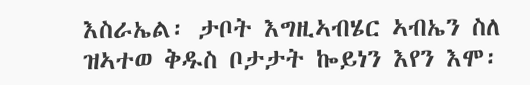እስራኤል፡ ታቦት እግዚኣብሄር ኣብኤን ስለ ዝኣተወ ቅዱስ ቦታታት ኰይነን እየን እሞ፡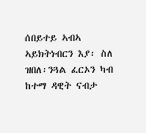ሰበይተይ ኣብኣ ኣይክትነብርን እያ፡ ስለ ዝበለ፡ንጓል ፈርኦን ካብ ከተማ ዳዊት ናብታ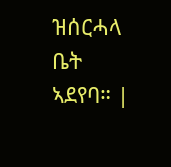ዝሰርሓላ ቤት ኣደየባ። |